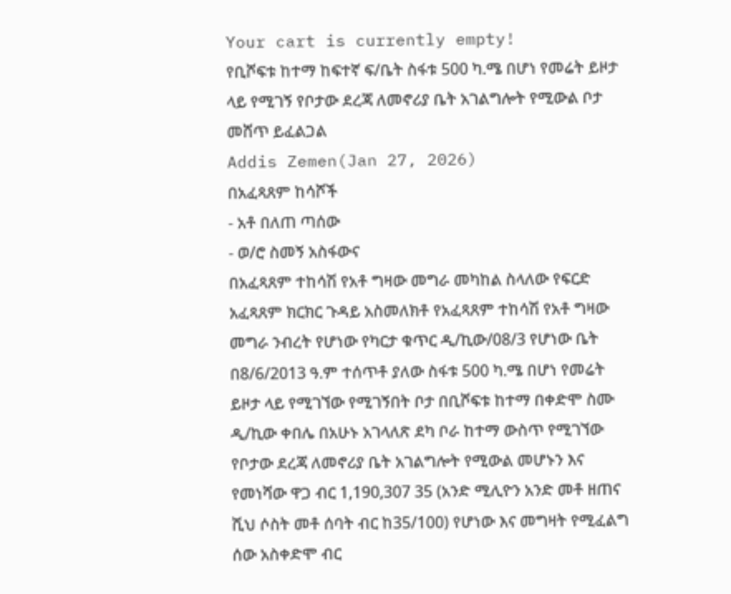Your cart is currently empty!
የቢሾፍቱ ከተማ ከፍተኛ ፍ/ቤት ስፋቱ 500 ካ.ሜ በሆነ የመሬት ይዞታ ላይ የሚገኝ የቦታው ደረጃ ለመኖሪያ ቤት አገልግሎት የሚውል ቦታ መሸጥ ይፈልጋል
Addis Zemen(Jan 27, 2026)
በአፈጻጸም ከሳሾች
- አቶ በለጠ ጣሰው
- ወ/ሮ ስመኝ አስፋውና
በአፈጻጸም ተከሳሽ የአቶ ግዛው መግራ መካከል ስላለው የፍርድ አፈጻጸም ክርክር ጉዳይ አስመለክቶ የአፈጻጸም ተከሳሽ የአቶ ግዛው መግራ ንብረት የሆነው የካርታ ቁጥር ዲ/ኪው/08/3 የሆነው ቤት በ8/6/2013 ዓ.ም ተሰጥቶ ያለው ስፋቱ 500 ካ.ሜ በሆነ የመሬት ይዞታ ላይ የሚገኘው የሚገኝበት ቦታ በቢሾፍቱ ከተማ በቀድሞ ስሙ ዲ/ኪው ቀበሌ በአሁኑ አገላለጽ ደካ ቦራ ከተማ ውስጥ የሚገኘው የቦታው ደረጃ ለመኖሪያ ቤት አገልግሎት የሚውል መሆኑን እና የመነሻው ዋጋ ብር 1,190,307 35 (አንድ ሚሊዮን አንድ መቶ ዘጠና ሺህ ሶስት መቶ ሰባት ብር ከ35/100) የሆነው እና መግዛት የሚፈልግ ሰው አስቀድሞ ብር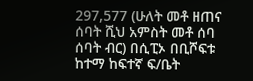297,577 (ሁለት መቶ ዘጠና ሰባት ሺህ አምስት መቶ ሰባ ሰባት ብር) በሲፒኦ በቢሾፍቱ ከተማ ከፍተኛ ፍ/ቤት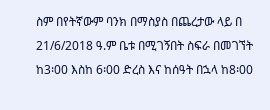ስም በየትኛውም ባንክ በማስያስ በጨረታው ላይ በ 21/6/2018 ዓ.ም ቤቱ በሚገኝበት ስፍራ በመገኘት ከ3፡00 እስከ 6፡00 ድረስ እና ከሰዓት በኋላ ከ8፡00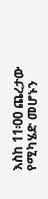እስከ 11፡00 ጨረታው የሚካሄድ መሆኑን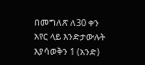በመግለጽ ለ30 ቀን አየር ላይ እንድታውሉት እያሳወቅን 1 (አንድ)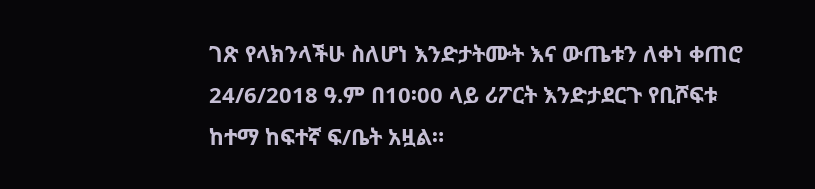ገጽ የላክንላችሁ ስለሆነ እንድታትሙት እና ውጤቱን ለቀነ ቀጠሮ 24/6/2018 ዓ.ም በ10፡00 ላይ ሪፖርት እንድታደርጉ የቢሾፍቱ ከተማ ከፍተኛ ፍ/ቤት አዟል።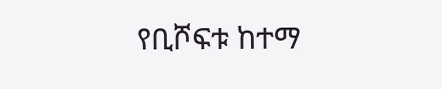የቢሾፍቱ ከተማ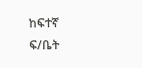ከፍተኛ ፍ/ቤት